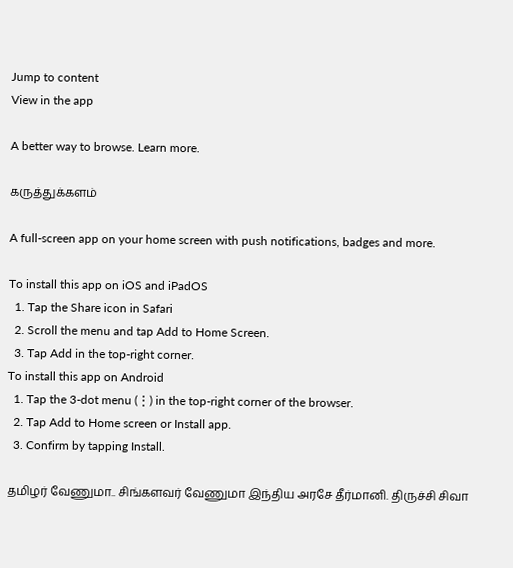Jump to content
View in the app

A better way to browse. Learn more.

கருத்துக்களம்

A full-screen app on your home screen with push notifications, badges and more.

To install this app on iOS and iPadOS
  1. Tap the Share icon in Safari
  2. Scroll the menu and tap Add to Home Screen.
  3. Tap Add in the top-right corner.
To install this app on Android
  1. Tap the 3-dot menu (⋮) in the top-right corner of the browser.
  2. Tap Add to Home screen or Install app.
  3. Confirm by tapping Install.

தமிழர் வேணுமா.. சிங்களவர் வேணுமா இந்திய அரசே தீர்மானி. திருச்சி சிவா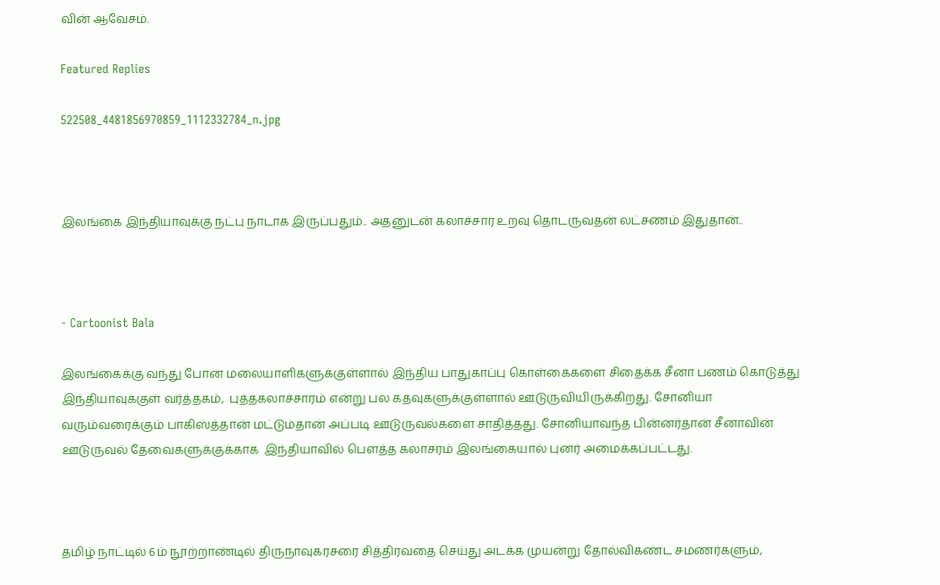வின் ஆவேசம்.

Featured Replies

522508_4481856970859_1112332784_n.jpg



இலங்கை இந்தியாவுக்கு நட்பு நாடாக இருப்பதும்.. அதனுடன் கலாச்சார உறவு தொடருவதன் லட்சணம் இதுதான்..



- Cartoonist Bala

இலங்கைக்கு வந்து போன மலையாளிகளுக்குள்ளால் இந்திய பாதுகாப்பு கொள்கைகளை சிதைக்க சீனா பணம் கொடுத்து இந்தியாவுக்குள் வர்த்தகம்,  புத்தகலாச்சாரம் என்று பல கதவுகளுக்குள்ளால் ஊடுருவியிருக்கிறது. சோனியா வரும்வரைக்கும் பாகிஸ்த்தான் மட்டும்தான் அப்படி ஊடுருவல்களை சாதித்தது. சோனியாவந்த பின்னர்தான் சீனாவின் ஊடுருவல் தேவைகளுக்குக்காக  இந்தியாவில் பௌத்த கலாசரம் இலங்கையால் புனர் அமைக்கப்பட்டது.



தமிழ் நாட்டில் 6ம் நூற்றாண்டில் திருநாவுகரசரை சித்திரவதை செய்து அடக்க முயன்று தோல்விகண்ட சமணர்களும்,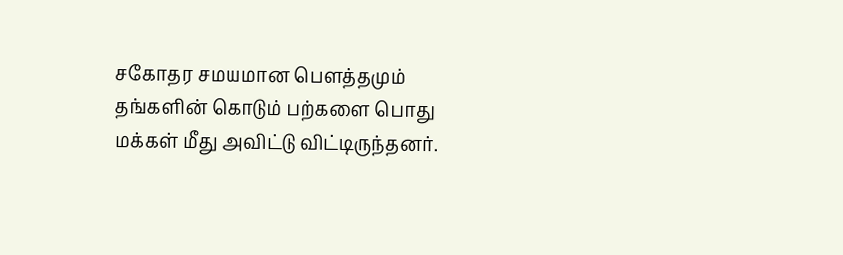சகோதர சமயமான பௌத்தமும் தங்களின் கொடும் பற்களை பொது மக்கள் மீது அவிட்டு விட்டிருந்தனர்.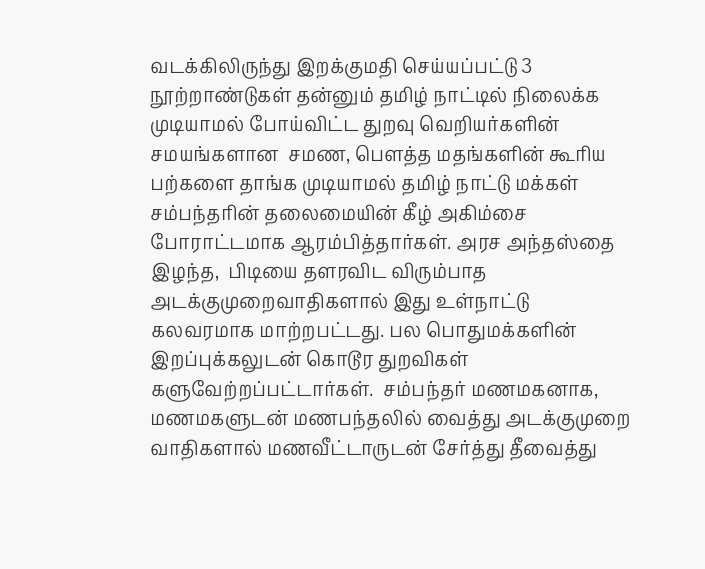வடக்கிலிருந்து இறக்குமதி செய்யப்பட்டு 3 நூற்றாண்டுகள் தன்னும் தமிழ் நாட்டில் நிலைக்க முடியாமல் போய்விட்ட துறவு வெறியர்களின் சமயங்களான  சமண, பௌத்த மதங்களின் கூரிய பற்களை தாங்க முடியாமல் தமிழ் நாட்டு மக்கள் சம்பந்தரின் தலைமையின் கீழ் அகிம்சை போராட்டமாக ஆரம்பித்தார்கள். அரச அந்தஸ்தை இழந்த,  பிடியை தளரவிட விரும்பாத அடக்குமுறைவாதிகளால் இது உள்நாட்டு கலவரமாக மாற்றபட்டது. பல பொதுமக்களின் இறப்புக்கலுடன் கொடூர துறவிகள் களுவேற்றப்பட்டார்கள்.  சம்பந்தர் மணமகனாக, மணமகளுடன் மணபந்தலில் வைத்து அடக்குமுறை வாதிகளால் மணவீட்டாருடன் சேர்த்து தீவைத்து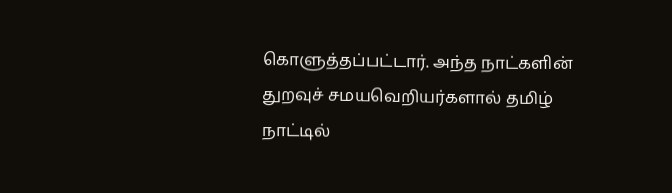கொளுத்தப்பட்டார். அந்த நாட்களின் துறவுச் சமயவெறியர்களால் தமிழ் நாட்டில்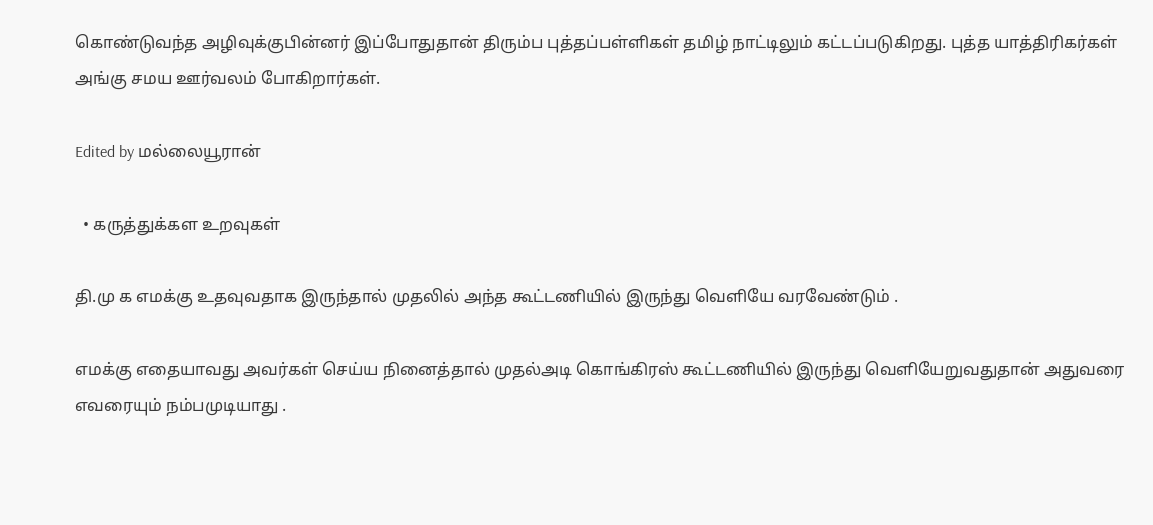கொண்டுவந்த அழிவுக்குபின்னர் இப்போதுதான் திரும்ப புத்தப்பள்ளிகள் தமிழ் நாட்டிலும் கட்டப்படுகிறது. புத்த யாத்திரிகர்கள் அங்கு சமய ஊர்வலம் போகிறார்கள்.

Edited by மல்லையூரான்

  • கருத்துக்கள உறவுகள்

தி.மு க எமக்கு உதவுவதாக இருந்தால் முதலில் அந்த கூட்டணியில் இருந்து வெளியே வரவேண்டும் .

எமக்கு எதையாவது அவர்கள் செய்ய நினைத்தால் முதல்அடி கொங்கிரஸ் கூட்டணியில் இருந்து வெளியேறுவதுதான் அதுவரை எவரையும் நம்பமுடியாது .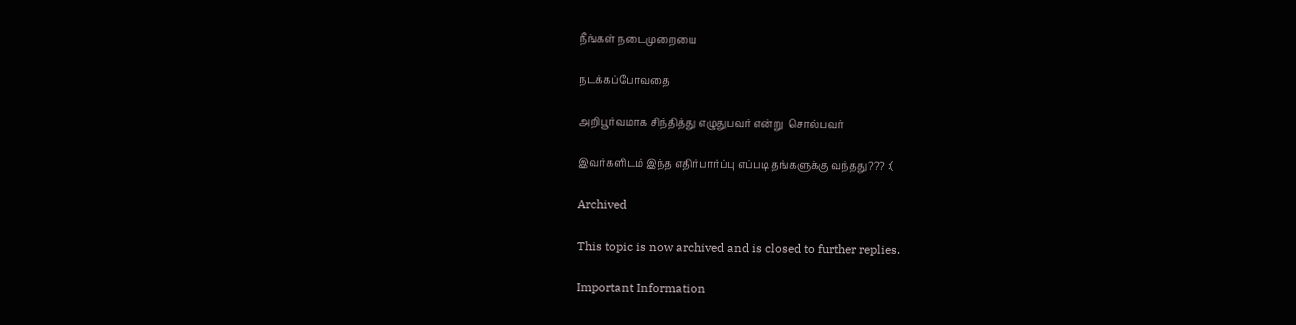நீங்கள் நடைமுறையை

நடக்கப்போவதை

அறிபூர்வமாக சிந்தித்து எழுதுபவர் என்று  சொல்பவர்

இவர்களிடம் இந்த எதிர்பார்ப்பு எப்படி தங்களுக்கு வந்தது??? :(

Archived

This topic is now archived and is closed to further replies.

Important Information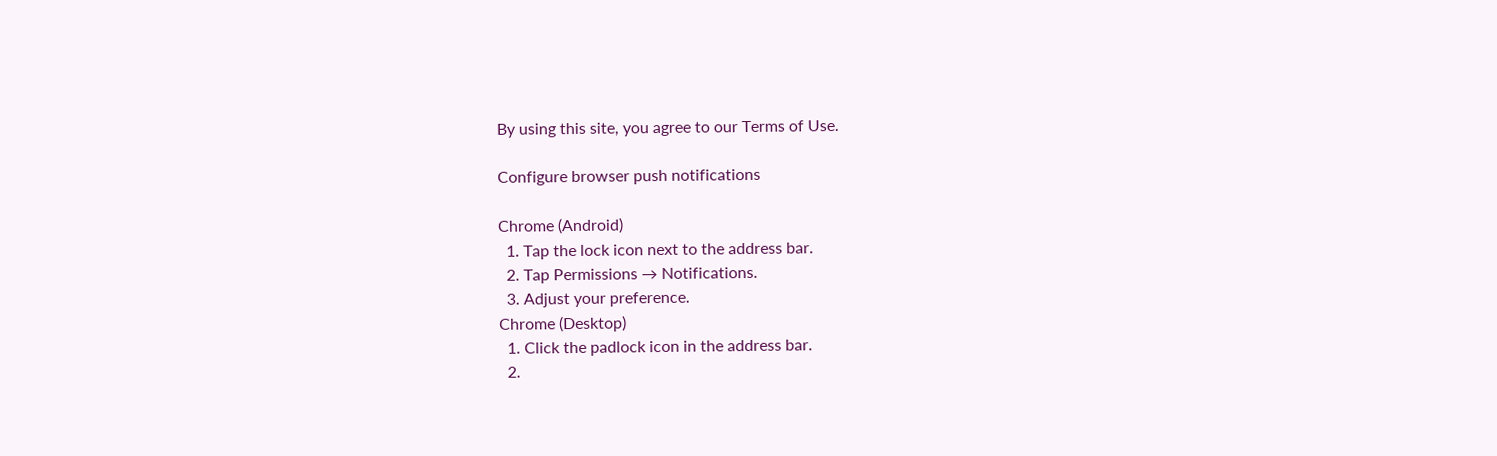By using this site, you agree to our Terms of Use.

Configure browser push notifications

Chrome (Android)
  1. Tap the lock icon next to the address bar.
  2. Tap Permissions → Notifications.
  3. Adjust your preference.
Chrome (Desktop)
  1. Click the padlock icon in the address bar.
  2.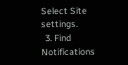Select Site settings.
  3. Find Notifications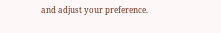and adjust your preference.